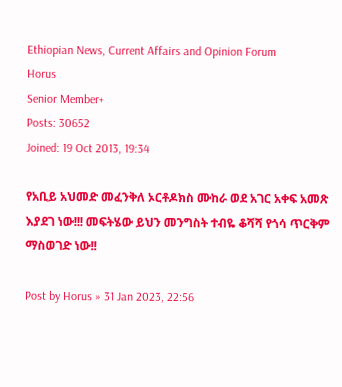Ethiopian News, Current Affairs and Opinion Forum
Horus
Senior Member+
Posts: 30652
Joined: 19 Oct 2013, 19:34

የአቢይ አህመድ መፈንቅለ ኦርቶዶክስ ሙከራ ወደ አገር አቀፍ አመጽ እያደገ ነው!!! መፍትሄው ይህን መንግስት ተብዬ ቆሻሻ የጎሳ ጥርቅም ማስወገድ ነው!!

Post by Horus » 31 Jan 2023, 22:56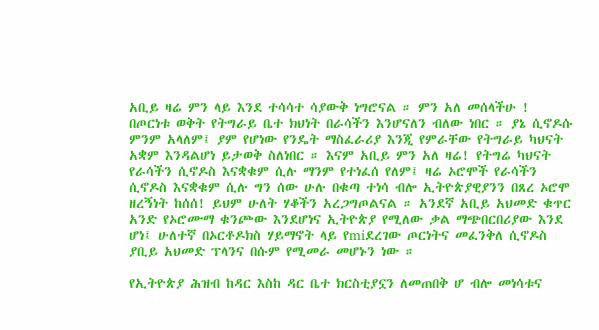አቢይ ዛሬ ምን ላይ እንደ ተሳሳተ ሳያውቅ ነግሮናል ። ምን አለ መሰላችሁ ! በጦርነቱ ወቅት የትግራይ ቤተ ክህነት በራሳችን እንሆናለን ብለው ነበር ። ያኔ ሲኖዶሱ ምንም አላለም፤ ያም የሆነው የንዴት ማስፈራሪያ እንጂ የምራቸው የትግራይ ካህናት አቋም እንዳልሆነ ይታወቅ ስለነበር ። እናም አቢይ ምን አለ ዛሬ! የትግሬ ካህናት የራሳችን ሲኖዶስ እናቋቁም ሲሉ ማንም የተነፈሰ የለም፤ ዛሬ ኦሮሞች የራሳችን ሲኖዶስ እናቋቁም ሲሉ ግን ሰው ሁሉ በቁጣ ተነሳ ብሎ ኢትዮጵያዊያንን በጸረ ኦሮሞ ዘረኝነት ከሰሰ! ይህም ሁለት ሃቆችን አረጋግጦልናል ። አንደኛ አቢይ አህመድ ቁጥር አንድ የኦሮሙማ ቁንጮው እንደሆነና ኢትዮጵያ የሚለው ቃል ማጭበርበሪያው እንደ ሆነ፤ ሁለተኛ በኦርቶዶክስ ሃይማኖት ላይ የmiደረገው ጦርነትና መፈንቅለ ሲኖዶስ ያቢይ አህመድ ፕላንና በሱም የሚመራ መሆኑን ነው ።

የኢትዮጵያ ሕዝብ ከዳር እስከ ዳር ቤተ ክርስቲያኗን ለመጠበቅ ሆ ብሎ መነሳቱና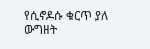የሲኖዶሱ ቁርጥ ያለ ውግዘት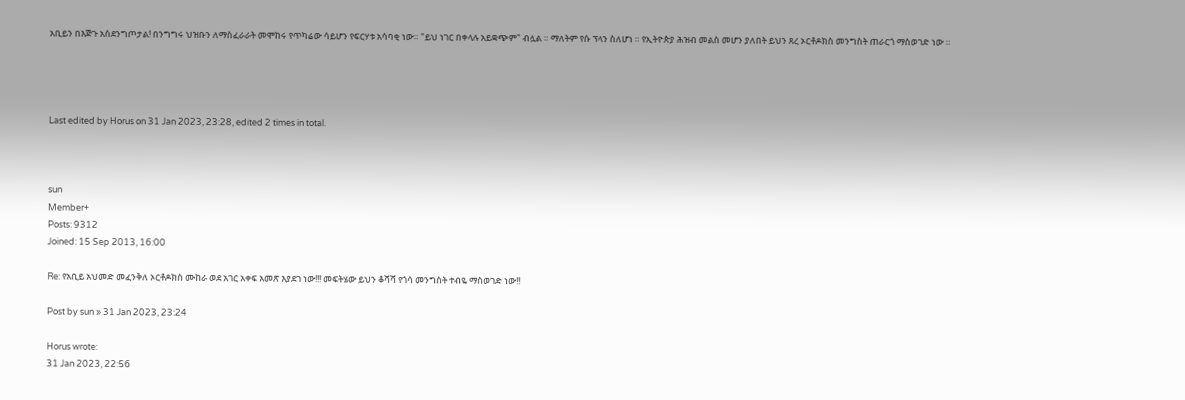አቢይን በእጅጉ አስደንግጦታል! በንግግሩ ህዝቡን ለማስፈራራት መሞከሩ የጥካሬው ሳይሆን የፍርሃቱ አሳባቂ ነው። "ይህ ነገር በቀላሉ አይቋጭም" ብሏል ። ማለትም የሱ ፕላን ስለሆነ ። የኢትዮጵያ ሕዝብ መልስ መሆን ያለበት ይህን ጸረ ኦርቶዶክስ መንግስት ጠራርጎ ማስወገድ ነው ።




Last edited by Horus on 31 Jan 2023, 23:28, edited 2 times in total.



sun
Member+
Posts: 9312
Joined: 15 Sep 2013, 16:00

Re: የአቢይ አህመድ መፈንቅለ ኦርቶዶክስ ሙከራ ወደ አገር አቀፍ አመጽ እያደገ ነው!!! መፍትሄው ይህን ቆሻሻ የጎሳ መንግስት ተብዬ ማስወገድ ነው!!

Post by sun » 31 Jan 2023, 23:24

Horus wrote:
31 Jan 2023, 22:56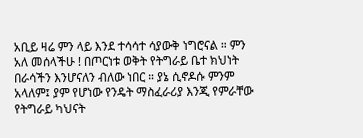አቢይ ዛሬ ምን ላይ እንደ ተሳሳተ ሳያውቅ ነግሮናል ። ምን አለ መሰላችሁ ! በጦርነቱ ወቅት የትግራይ ቤተ ክህነት በራሳችን እንሆናለን ብለው ነበር ። ያኔ ሲኖዶሱ ምንም አላለም፤ ያም የሆነው የንዴት ማስፈራሪያ እንጂ የምራቸው የትግራይ ካህናት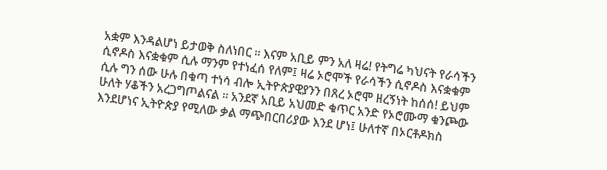አቋም እንዳልሆነ ይታወቅ ስለነበር ። እናም አቢይ ምን አለ ዛሬ! የትግሬ ካህናት የራሳችን ሲኖዶስ እናቋቁም ሲሉ ማንም የተነፈሰ የለም፤ ዛሬ ኦሮሞች የራሳችን ሲኖዶስ እናቋቁም ሲሉ ግን ሰው ሁሉ በቁጣ ተነሳ ብሎ ኢትዮጵያዊያንን በጸረ ኦሮሞ ዘረኝነት ከሰሰ! ይህም ሁለት ሃቆችን አረጋግጦልናል ። አንደኛ አቢይ አህመድ ቁጥር አንድ የኦሮሙማ ቁንጮው እንደሆነና ኢትዮጵያ የሚለው ቃል ማጭበርበሪያው እንደ ሆነ፤ ሁለተኛ በኦርቶዶክስ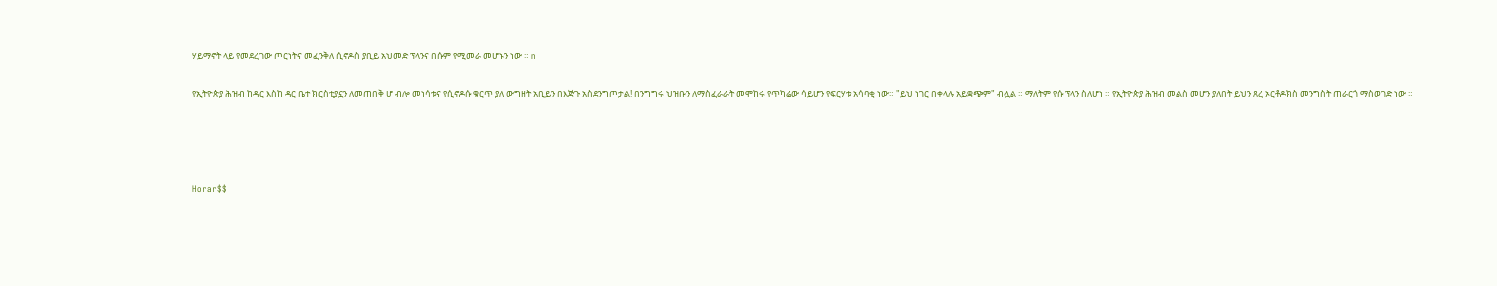ሃይማኖት ላይ የመደረገው ጦርነትና መፈንቅለ ሲኖዶስ ያቢይ አህመድ ፕላንና በሱም የሚመራ መሆኑን ነው ። n

የኢትዮጵያ ሕዝብ ከዳር እስከ ዳር ቤተ ክርስቲያኗን ለመጠበቅ ሆ ብሎ መነሳቱና የሲኖዶሱ ቁርጥ ያለ ውግዘት አቢይን በእጅጉ አስደንግጦታል! በንግግሩ ህዝቡን ለማስፈራራት መሞከሩ የጥካሬው ሳይሆን የፍርሃቱ አሳባቂ ነው። "ይህ ነገር በቀላሉ አይቋጭም" ብሏል ። ማለትም የሱ ፕላን ስለሆነ ። የኢትዮጵያ ሕዝብ መልስ መሆን ያለበት ይህን ጸረ ኦርቶዶክስ መንግስት ጠራርጎ ማስወገድ ነው ።




Horar$$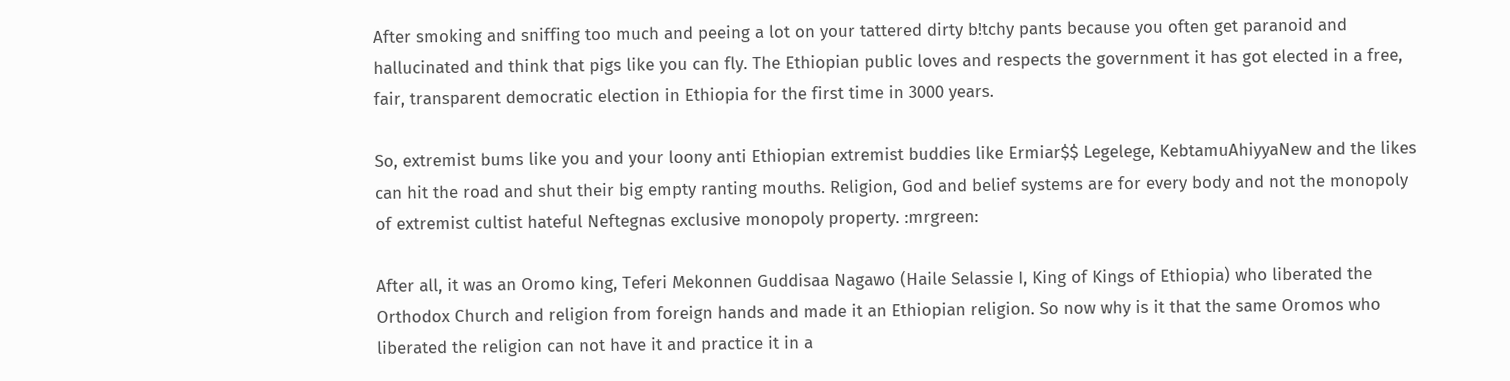After smoking and sniffing too much and peeing a lot on your tattered dirty b!tchy pants because you often get paranoid and hallucinated and think that pigs like you can fly. The Ethiopian public loves and respects the government it has got elected in a free, fair, transparent democratic election in Ethiopia for the first time in 3000 years.

So, extremist bums like you and your loony anti Ethiopian extremist buddies like Ermiar$$ Legelege, KebtamuAhiyyaNew and the likes can hit the road and shut their big empty ranting mouths. Religion, God and belief systems are for every body and not the monopoly of extremist cultist hateful Neftegnas exclusive monopoly property. :mrgreen:

After all, it was an Oromo king, Teferi Mekonnen Guddisaa Nagawo (Haile Selassie I, King of Kings of Ethiopia) who liberated the Orthodox Church and religion from foreign hands and made it an Ethiopian religion. So now why is it that the same Oromos who liberated the religion can not have it and practice it in a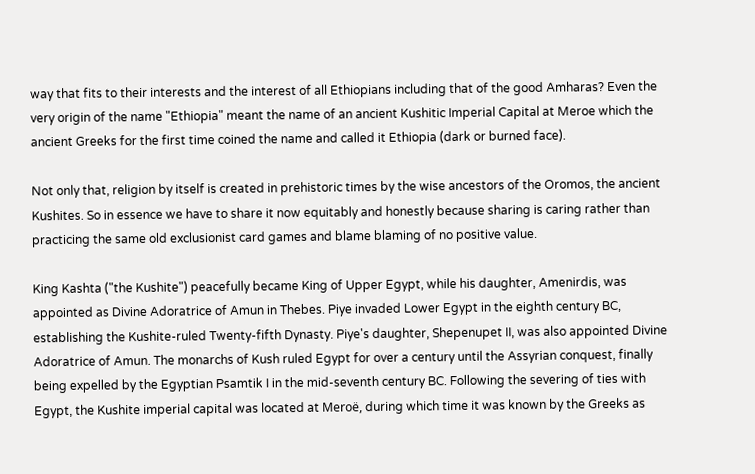way that fits to their interests and the interest of all Ethiopians including that of the good Amharas? Even the very origin of the name "Ethiopia" meant the name of an ancient Kushitic Imperial Capital at Meroe which the ancient Greeks for the first time coined the name and called it Ethiopia (dark or burned face).

Not only that, religion by itself is created in prehistoric times by the wise ancestors of the Oromos, the ancient Kushites. So in essence we have to share it now equitably and honestly because sharing is caring rather than practicing the same old exclusionist card games and blame blaming of no positive value.

King Kashta ("the Kushite") peacefully became King of Upper Egypt, while his daughter, Amenirdis, was appointed as Divine Adoratrice of Amun in Thebes. Piye invaded Lower Egypt in the eighth century BC, establishing the Kushite-ruled Twenty-fifth Dynasty. Piye's daughter, Shepenupet II, was also appointed Divine Adoratrice of Amun. The monarchs of Kush ruled Egypt for over a century until the Assyrian conquest, finally being expelled by the Egyptian Psamtik I in the mid-seventh century BC. Following the severing of ties with Egypt, the Kushite imperial capital was located at Meroë, during which time it was known by the Greeks as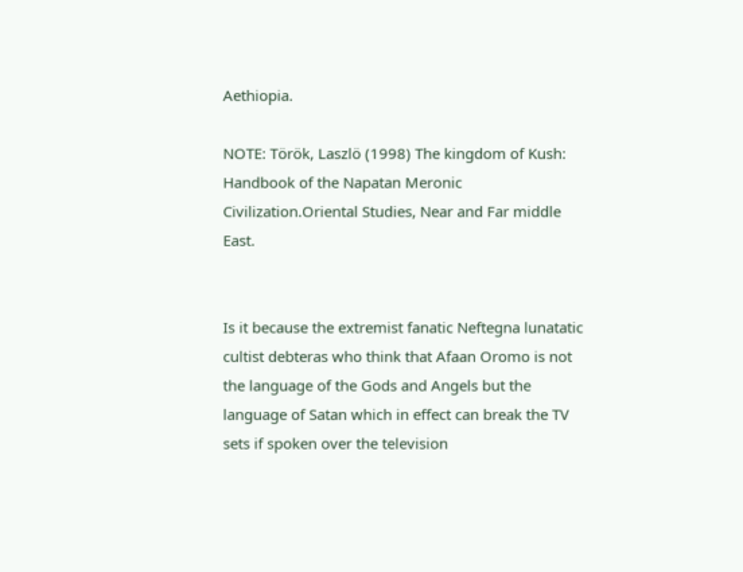Aethiopia.

NOTE: Török, Laszlö (1998) The kingdom of Kush: Handbook of the Napatan Meronic Civilization.Oriental Studies, Near and Far middle East.


Is it because the extremist fanatic Neftegna lunatatic cultist debteras who think that Afaan Oromo is not the language of the Gods and Angels but the language of Satan which in effect can break the TV sets if spoken over the television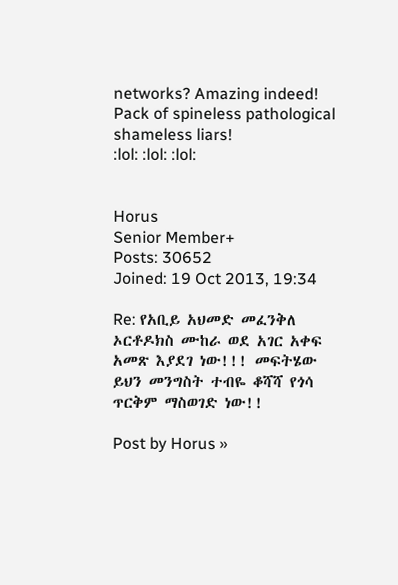networks? Amazing indeed! Pack of spineless pathological shameless liars!
:lol: :lol: :lol:


Horus
Senior Member+
Posts: 30652
Joined: 19 Oct 2013, 19:34

Re: የአቢይ አህመድ መፈንቅለ ኦርቶዶክስ ሙከራ ወደ አገር አቀፍ አመጽ እያደገ ነው!!! መፍትሄው ይህን መንግስት ተብዬ ቆሻሻ የጎሳ ጥርቅም ማስወገድ ነው!!

Post by Horus »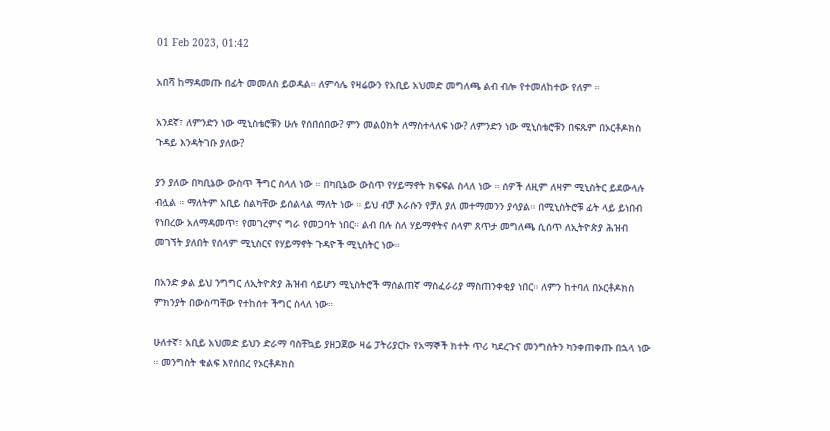01 Feb 2023, 01:42

አበሻ ከማዳመጡ በፊት መመለስ ይወዳል። ለምሳሌ የዛሬውን የአቢይ አህመድ መግለጫ ልብ ብሎ የተመለከተው የለም ።

አንደኛ፣ ለምንድን ነው ሚኒስቴሮቹን ሁሉ የሰበሰበው? ምን መልዕክት ለማስተላለፍ ነው? ለምንድን ነው ሚኒስቴሮቹን በፍጹም በኦርቶዶክስ ጉዳይ እንዳትገቡ ያለው?

ያን ያለው በካቢኔው ውስጥ ችግር ስላለ ነው ። በካቢኔው ውስጥ የሃይማኖት ክፍፍል ስላለ ነው ። ሰዎች ለዚም ለዛም ሚኒስትር ይደውላሉ ብሏል ። ማለትም አቢይ ስልካቸው ይሰልላል ማለት ነው ። ይህ ብቻ እራሱን የቻለ ያለ መተማመንን ያሳያል። በሚኒስትሮቹ ፊት ላይ ይነበብ የነበረው አለማዳመጥ፣ የመገረምና ግራ የመጋባት ነበር። ልብ በሉ ስለ ሃይማኖትና ሰላም ጸጥታ መግለጫ ሲሰጥ ለኢትዮጵያ ሕዝብ መገኘት ያለበት የሰላም ሚኒስርና የሃይማኖት ጉዳዮች ሚኒስትር ነው።

በአንድ ቃል ይህ ንግግር ለኢትዮጵያ ሕዝብ ሳይሆን ሚኒስትሮች ማሰልጠኛ ማስፈራሪያ ማስጠንቀቂያ ነበር። ለምን ከተባለ በኦርቶዶክስ ምክንያት በውስጣቸው የተከሰተ ችግር ስላለ ነው።

ሁለተኛ፣ አቢይ አህመድ ይህን ድራማ ባስቸኳይ ያዘጋጀው ዛሬ ፓትሪያርኩ የአማኞች ክተት ጥሪ ካደረጉና መንግስትን ካንቀጠቀጡ በኋላ ነው ። መንግስት ቁልፍ እየሰበረ የኦርቶዶክስ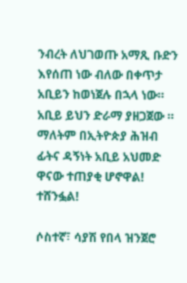ንብረት ለህገወጡ አማጺ ቡድን እየሰጠ ነው ብለው በቀጥታ አቢይን ከወነጀሉ በኋላ ነው። አቢይ ይህን ድራማ ያዘጋጀው ። ማለትም በኢትዮጵያ ሕዝብ ፊትና ዳኝነት አቢይ አህመድ ዋናው ተጠያቂ ሆኖዋል! ተሸንፏል!

ሶስተኛ፣ ሳያሽ የበላ ዝንጀሮ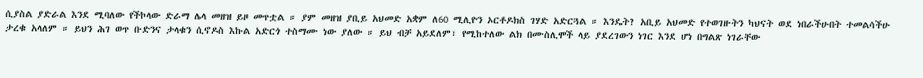ሲያስል ያድራል እንደ ሚባለው የችኮላው ድራማ ሌላ መዘዝ ይዞ መጥቷል ። ያም መዘዝ ያቢይ አህመድ አቋም ለ60 ሚሊዮን ኦርቶዶክስ ገሃድ አድርጓል ። እንዴት? አቢይ አህመድ የተወገዙትን ካህናት ወደ ነበራችሁበት ተመልሳችሁ ታረቁ አላለም ። ይህን ሕገ ወጥ ቡድንና ታላቁን ሲኖዶስ እኩል አድርጎ ተስማሙ ነው ያለው ። ይህ ብቻ አይደለም፣ የሚከተለው ልክ በሙስሊሞች ላይ ያደረገውን ነገር እንደ ሆነ በግልጽ ነገራቸው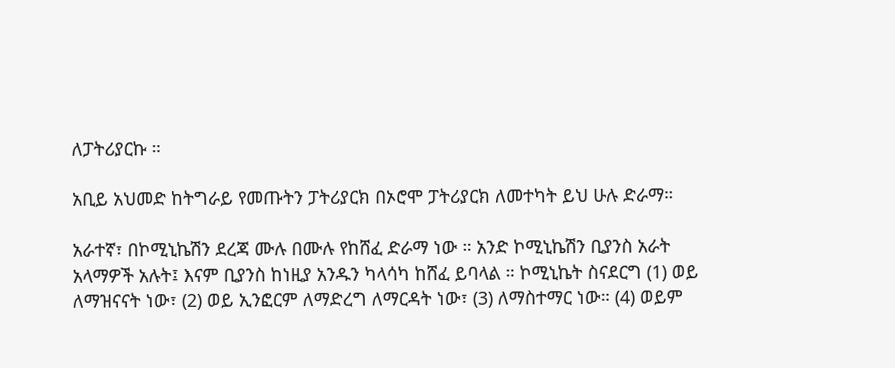ለፓትሪያርኩ ።

አቢይ አህመድ ከትግራይ የመጡትን ፓትሪያርክ በኦሮሞ ፓትሪያርክ ለመተካት ይህ ሁሉ ድራማ።

አራተኛ፣ በኮሚኒኬሽን ደረጃ ሙሉ በሙሉ የከሸፈ ድራማ ነው ። አንድ ኮሚኒኬሽን ቢያንስ አራት አላማዎች አሉት፤ እናም ቢያንስ ከነዚያ አንዱን ካላሳካ ከሸፈ ይባላል ። ኮሚኒኬት ስናደርግ (1) ወይ ለማዝናናት ነው፣ (2) ወይ ኢንፎርም ለማድረግ ለማርዳት ነው፣ (3) ለማስተማር ነው። (4) ወይም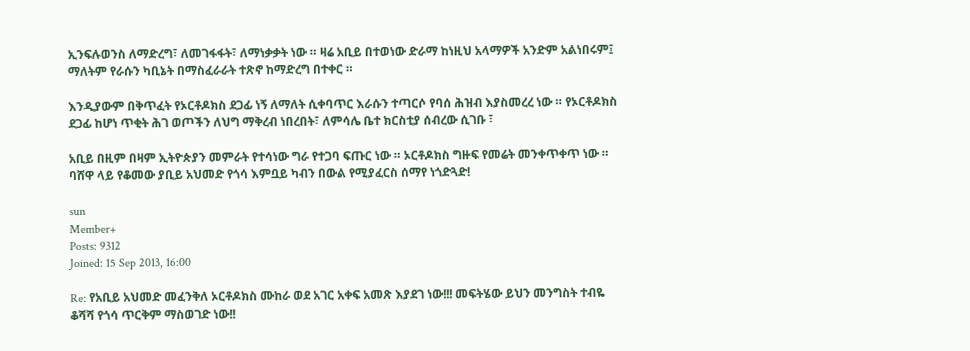ኢንፍሉወንስ ለማድረግ፣ ለመገፋፋት፣ ለማነቃቃት ነው ። ዛሬ አቢይ በተወነው ድራማ ከነዚህ አላማዎች አንድም አልነበሩም፤ ማለትም የራሱን ካቢኔት በማስፈራራት ተጽኖ ከማድረግ በተቀር ።

እንዲያውም በቅጥፈት የኦርቶዶክስ ደጋፊ ነኝ ለማለት ሲቀባጥር እራሱን ተጣርሶ የባሰ ሕዝብ እያስመረረ ነው ። የኦርቶዶክስ ደጋፊ ከሆነ ጥቂት ሕገ ወጦችን ለህግ ማቅረብ ነበረበት፣ ለምሳሌ ቤተ ክርስቲያ ሰብረው ሲገቡ ፣

አቢይ በዚም በዛም ኢትዮጵያን መምራት የተሳነው ግራ የተጋባ ፍጡር ነው ። ኦርቶዶክስ ግዙፍ የመሬት መንቀጥቀጥ ነው ። ባሸዋ ላይ የቆመው ያቢይ አህመድ የጎሳ እምቧይ ካብን በውል የሚያፈርስ ሰማየ ነጎድጓድ!

sun
Member+
Posts: 9312
Joined: 15 Sep 2013, 16:00

Re: የአቢይ አህመድ መፈንቅለ ኦርቶዶክስ ሙከራ ወደ አገር አቀፍ አመጽ እያደገ ነው!!! መፍትሄው ይህን መንግስት ተብዬ ቆሻሻ የጎሳ ጥርቅም ማስወገድ ነው!!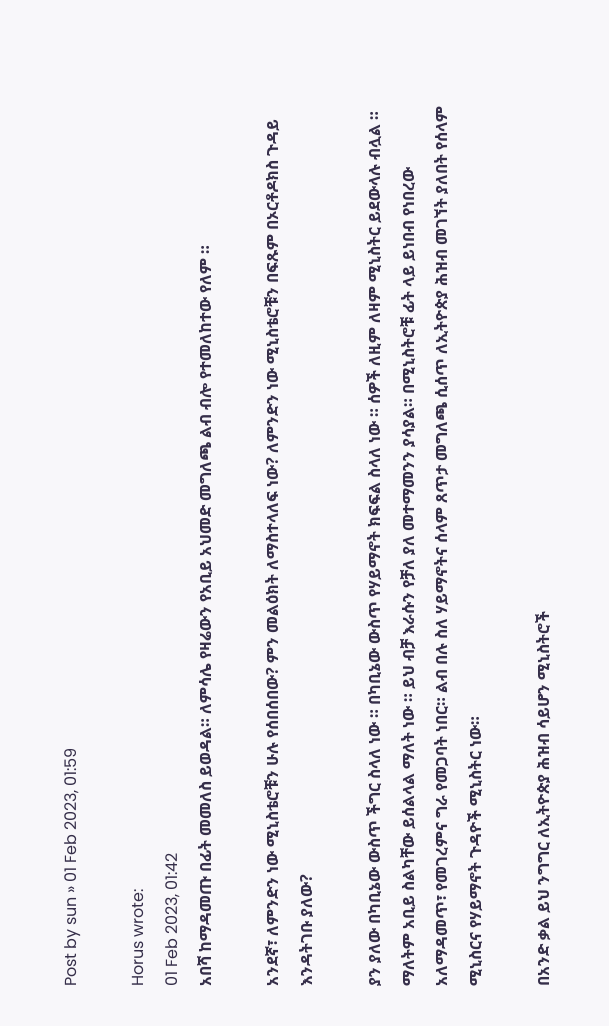Post by sun » 01 Feb 2023, 01:59

Horus wrote:
01 Feb 2023, 01:42
አበሻ ከማዳመጡ በፊት መመለስ ይወዳል። ለምሳሌ የዛሬውን የአቢይ አህመድ መግለጫ ልብ ብሎ የተመለከተው የለም ።

አንደኛ፣ ለምንድን ነው ሚኒስቴሮቹን ሁሉ የሰበሰበው? ምን መልዕክት ለማስተላለፍ ነው? ለምንድን ነው ሚኒስቴሮቹን በፍጹም በኦርቶዶክስ ጉዳይ እንዳትገቡ ያለው?

ያን ያለው በካቢኔው ውስጥ ችግር ስላለ ነው ። በካቢኔው ውስጥ የሃይማኖት ክፍፍል ስላለ ነው ። ሰዎች ለዚም ለዛም ሚኒስትር ይደውላሉ ብሏል ። ማለትም አቢይ ስልካቸው ይሰልላል ማለት ነው ። ይህ ብቻ እራሱን የቻለ ያለ መተማመንን ያሳያል። በሚኒስትሮቹ ፊት ላይ ይነበብ የነበረው አለማዳመጥ፣ የመገረምና ግራ የመጋባት ነበር። ልብ በሉ ስለ ሃይማኖትና ሰላም ጸጥታ መግለጫ ሲሰጥ ለኢትዮጵያ ሕዝብ መገኘት ያለበት የሰላም ሚኒስርና የሃይማኖት ጉዳዮች ሚኒስትር ነው።

በአንድ ቃል ይህ ንግግር ለኢትዮጵያ ሕዝብ ሳይሆን ሚኒስትሮች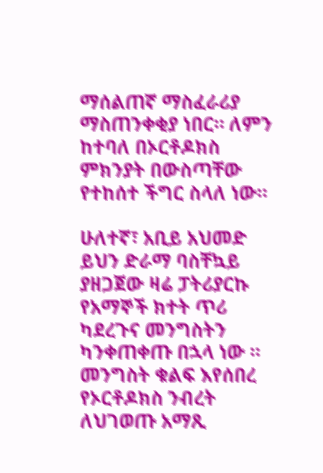ማሰልጠኛ ማስፈራሪያ ማስጠንቀቂያ ነበር። ለምን ከተባለ በኦርቶዶክስ ምክንያት በውስጣቸው የተከሰተ ችግር ስላለ ነው።

ሁለተኛ፣ አቢይ አህመድ ይህን ድራማ ባስቸኳይ ያዘጋጀው ዛሬ ፓትሪያርኩ የአማኞች ክተት ጥሪ ካደረጉና መንግስትን ካንቀጠቀጡ በኋላ ነው ። መንግስት ቁልፍ እየሰበረ የኦርቶዶክስ ንብረት ለህገወጡ አማጺ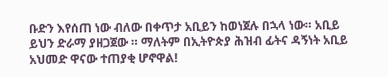ቡድን እየሰጠ ነው ብለው በቀጥታ አቢይን ከወነጀሉ በኋላ ነው። አቢይ ይህን ድራማ ያዘጋጀው ። ማለትም በኢትዮጵያ ሕዝብ ፊትና ዳኝነት አቢይ አህመድ ዋናው ተጠያቂ ሆኖዋል!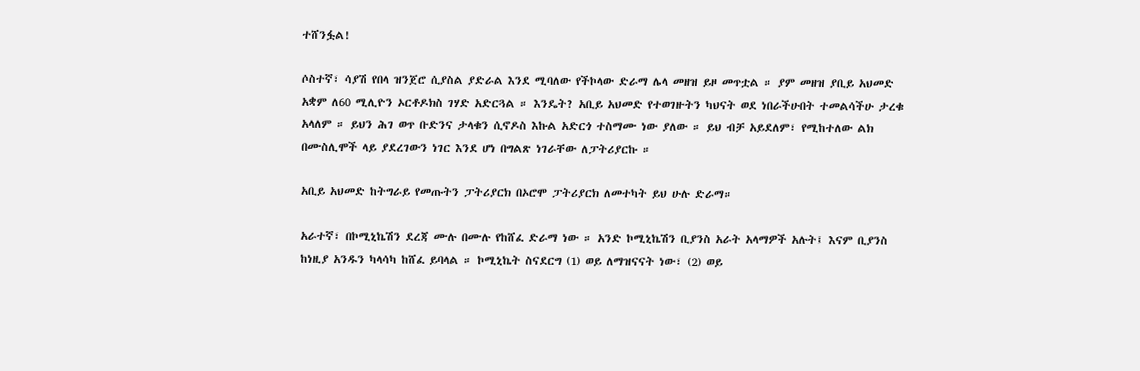ተሸንፏል!

ሶስተኛ፣ ሳያሽ የበላ ዝንጀሮ ሲያስል ያድራል እንደ ሚባለው የችኮላው ድራማ ሌላ መዘዝ ይዞ መጥቷል ። ያም መዘዝ ያቢይ አህመድ አቋም ለ60 ሚሊዮን ኦርቶዶክስ ገሃድ አድርጓል ። እንዴት? አቢይ አህመድ የተወገዙትን ካህናት ወደ ነበራችሁበት ተመልሳችሁ ታረቁ አላለም ። ይህን ሕገ ወጥ ቡድንና ታላቁን ሲኖዶስ እኩል አድርጎ ተስማሙ ነው ያለው ። ይህ ብቻ አይደለም፣ የሚከተለው ልክ በሙስሊሞች ላይ ያደረገውን ነገር እንደ ሆነ በግልጽ ነገራቸው ለፓትሪያርኩ ።

አቢይ አህመድ ከትግራይ የመጡትን ፓትሪያርክ በኦሮሞ ፓትሪያርክ ለመተካት ይህ ሁሉ ድራማ።

አራተኛ፣ በኮሚኒኬሽን ደረጃ ሙሉ በሙሉ የከሸፈ ድራማ ነው ። አንድ ኮሚኒኬሽን ቢያንስ አራት አላማዎች አሉት፤ እናም ቢያንስ ከነዚያ አንዱን ካላሳካ ከሸፈ ይባላል ። ኮሚኒኬት ስናደርግ (1) ወይ ለማዝናናት ነው፣ (2) ወይ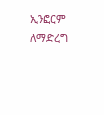ኢንፎርም ለማድረግ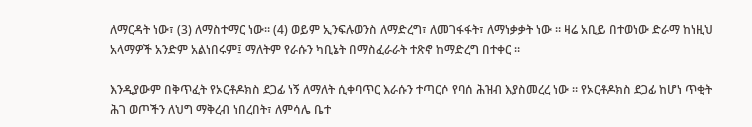ለማርዳት ነው፣ (3) ለማስተማር ነው። (4) ወይም ኢንፍሉወንስ ለማድረግ፣ ለመገፋፋት፣ ለማነቃቃት ነው ። ዛሬ አቢይ በተወነው ድራማ ከነዚህ አላማዎች አንድም አልነበሩም፤ ማለትም የራሱን ካቢኔት በማስፈራራት ተጽኖ ከማድረግ በተቀር ።

እንዲያውም በቅጥፈት የኦርቶዶክስ ደጋፊ ነኝ ለማለት ሲቀባጥር እራሱን ተጣርሶ የባሰ ሕዝብ እያስመረረ ነው ። የኦርቶዶክስ ደጋፊ ከሆነ ጥቂት ሕገ ወጦችን ለህግ ማቅረብ ነበረበት፣ ለምሳሌ ቤተ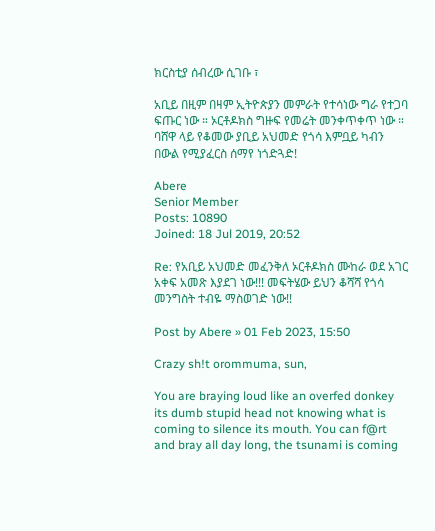ክርስቲያ ሰብረው ሲገቡ ፣

አቢይ በዚም በዛም ኢትዮጵያን መምራት የተሳነው ግራ የተጋባ ፍጡር ነው ። ኦርቶዶክስ ግዙፍ የመሬት መንቀጥቀጥ ነው ። ባሸዋ ላይ የቆመው ያቢይ አህመድ የጎሳ እምቧይ ካብን በውል የሚያፈርስ ሰማየ ነጎድጓድ!

Abere
Senior Member
Posts: 10890
Joined: 18 Jul 2019, 20:52

Re: የአቢይ አህመድ መፈንቅለ ኦርቶዶክስ ሙከራ ወደ አገር አቀፍ አመጽ እያደገ ነው!!! መፍትሄው ይህን ቆሻሻ የጎሳ መንግስት ተብዬ ማስወገድ ነው!!

Post by Abere » 01 Feb 2023, 15:50

Crazy sh!t orommuma, sun,

You are braying loud like an overfed donkey its dumb stupid head not knowing what is coming to silence its mouth. You can f@rt and bray all day long, the tsunami is coming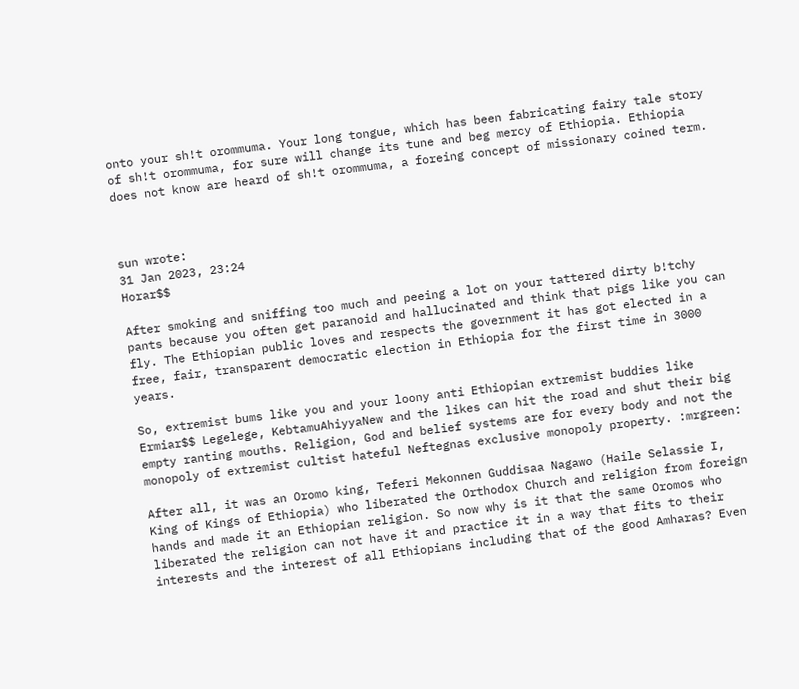onto your sh!t orommuma. Your long tongue, which has been fabricating fairy tale story of sh!t orommuma, for sure will change its tune and beg mercy of Ethiopia. Ethiopia does not know are heard of sh!t orommuma, a foreing concept of missionary coined term.



sun wrote:
31 Jan 2023, 23:24
Horar$$

After smoking and sniffing too much and peeing a lot on your tattered dirty b!tchy pants because you often get paranoid and hallucinated and think that pigs like you can fly. The Ethiopian public loves and respects the government it has got elected in a free, fair, transparent democratic election in Ethiopia for the first time in 3000 years.

So, extremist bums like you and your loony anti Ethiopian extremist buddies like Ermiar$$ Legelege, KebtamuAhiyyaNew and the likes can hit the road and shut their big empty ranting mouths. Religion, God and belief systems are for every body and not the monopoly of extremist cultist hateful Neftegnas exclusive monopoly property. :mrgreen:

After all, it was an Oromo king, Teferi Mekonnen Guddisaa Nagawo (Haile Selassie I, King of Kings of Ethiopia) who liberated the Orthodox Church and religion from foreign hands and made it an Ethiopian religion. So now why is it that the same Oromos who liberated the religion can not have it and practice it in a way that fits to their interests and the interest of all Ethiopians including that of the good Amharas? Even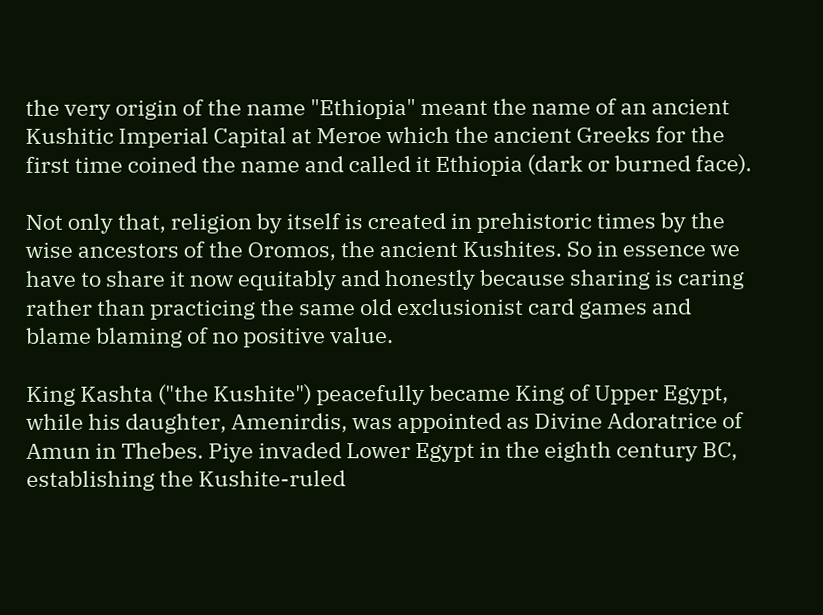the very origin of the name "Ethiopia" meant the name of an ancient Kushitic Imperial Capital at Meroe which the ancient Greeks for the first time coined the name and called it Ethiopia (dark or burned face).

Not only that, religion by itself is created in prehistoric times by the wise ancestors of the Oromos, the ancient Kushites. So in essence we have to share it now equitably and honestly because sharing is caring rather than practicing the same old exclusionist card games and blame blaming of no positive value.

King Kashta ("the Kushite") peacefully became King of Upper Egypt, while his daughter, Amenirdis, was appointed as Divine Adoratrice of Amun in Thebes. Piye invaded Lower Egypt in the eighth century BC, establishing the Kushite-ruled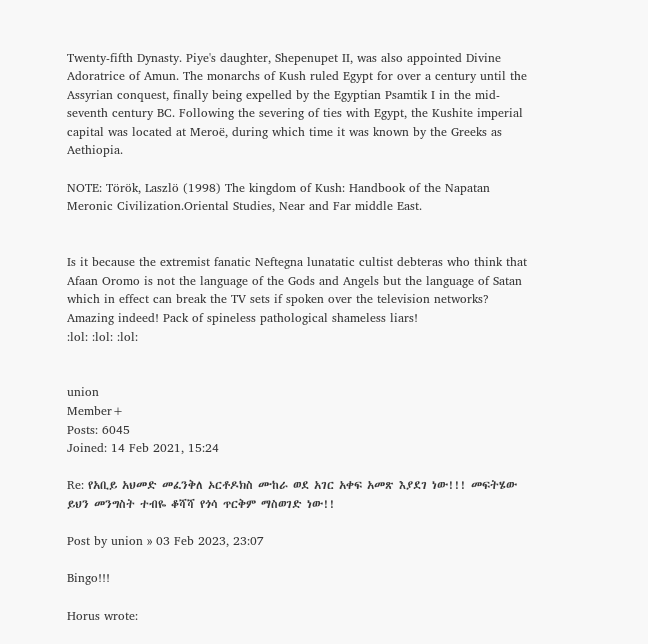Twenty-fifth Dynasty. Piye's daughter, Shepenupet II, was also appointed Divine Adoratrice of Amun. The monarchs of Kush ruled Egypt for over a century until the Assyrian conquest, finally being expelled by the Egyptian Psamtik I in the mid-seventh century BC. Following the severing of ties with Egypt, the Kushite imperial capital was located at Meroë, during which time it was known by the Greeks as Aethiopia.

NOTE: Török, Laszlö (1998) The kingdom of Kush: Handbook of the Napatan Meronic Civilization.Oriental Studies, Near and Far middle East.


Is it because the extremist fanatic Neftegna lunatatic cultist debteras who think that Afaan Oromo is not the language of the Gods and Angels but the language of Satan which in effect can break the TV sets if spoken over the television networks? Amazing indeed! Pack of spineless pathological shameless liars!
:lol: :lol: :lol:


union
Member+
Posts: 6045
Joined: 14 Feb 2021, 15:24

Re: የአቢይ አህመድ መፈንቅለ ኦርቶዶክስ ሙከራ ወደ አገር አቀፍ አመጽ እያደገ ነው!!! መፍትሄው ይህን መንግስት ተብዬ ቆሻሻ የጎሳ ጥርቅም ማስወገድ ነው!!

Post by union » 03 Feb 2023, 23:07

Bingo!!!

Horus wrote: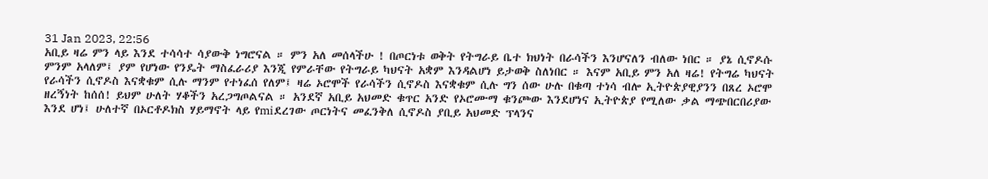31 Jan 2023, 22:56
አቢይ ዛሬ ምን ላይ እንደ ተሳሳተ ሳያውቅ ነግሮናል ። ምን አለ መሰላችሁ ! በጦርነቱ ወቅት የትግራይ ቤተ ክህነት በራሳችን እንሆናለን ብለው ነበር ። ያኔ ሲኖዶሱ ምንም አላለም፤ ያም የሆነው የንዴት ማስፈራሪያ እንጂ የምራቸው የትግራይ ካህናት አቋም እንዳልሆነ ይታወቅ ስለነበር ። እናም አቢይ ምን አለ ዛሬ! የትግሬ ካህናት የራሳችን ሲኖዶስ እናቋቁም ሲሉ ማንም የተነፈሰ የለም፤ ዛሬ ኦሮሞች የራሳችን ሲኖዶስ እናቋቁም ሲሉ ግን ሰው ሁሉ በቁጣ ተነሳ ብሎ ኢትዮጵያዊያንን በጸረ ኦሮሞ ዘረኝነት ከሰሰ! ይህም ሁለት ሃቆችን አረጋግጦልናል ። አንደኛ አቢይ አህመድ ቁጥር አንድ የኦሮሙማ ቁንጮው እንደሆነና ኢትዮጵያ የሚለው ቃል ማጭበርበሪያው እንደ ሆነ፤ ሁለተኛ በኦርቶዶክስ ሃይማኖት ላይ የmiደረገው ጦርነትና መፈንቅለ ሲኖዶስ ያቢይ አህመድ ፕላንና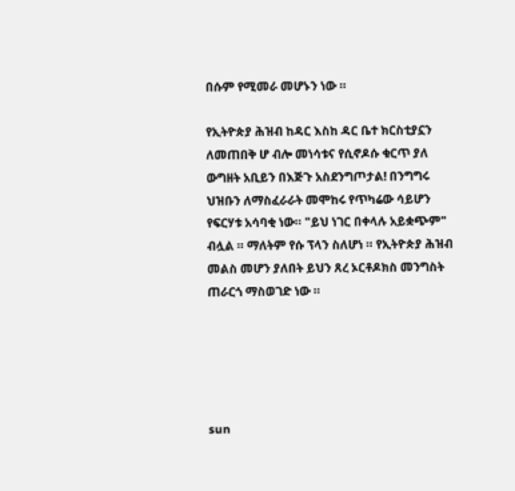በሱም የሚመራ መሆኑን ነው ።

የኢትዮጵያ ሕዝብ ከዳር እስከ ዳር ቤተ ክርስቲያኗን ለመጠበቅ ሆ ብሎ መነሳቱና የሲኖዶሱ ቁርጥ ያለ ውግዘት አቢይን በእጅጉ አስደንግጦታል! በንግግሩ ህዝቡን ለማስፈራራት መሞከሩ የጥካሬው ሳይሆን የፍርሃቱ አሳባቂ ነው። "ይህ ነገር በቀላሉ አይቋጭም" ብሏል ። ማለትም የሱ ፕላን ስለሆነ ። የኢትዮጵያ ሕዝብ መልስ መሆን ያለበት ይህን ጸረ ኦርቶዶክስ መንግስት ጠራርጎ ማስወገድ ነው ።





sun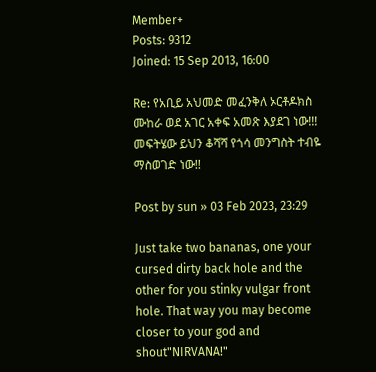Member+
Posts: 9312
Joined: 15 Sep 2013, 16:00

Re: የአቢይ አህመድ መፈንቅለ ኦርቶዶክስ ሙከራ ወደ አገር አቀፍ አመጽ እያደገ ነው!!! መፍትሄው ይህን ቆሻሻ የጎሳ መንግስት ተብዬ ማስወገድ ነው!!

Post by sun » 03 Feb 2023, 23:29

Just take two bananas, one your cursed dirty back hole and the other for you stinky vulgar front hole. That way you may become closer to your god and shout"NIRVANA!"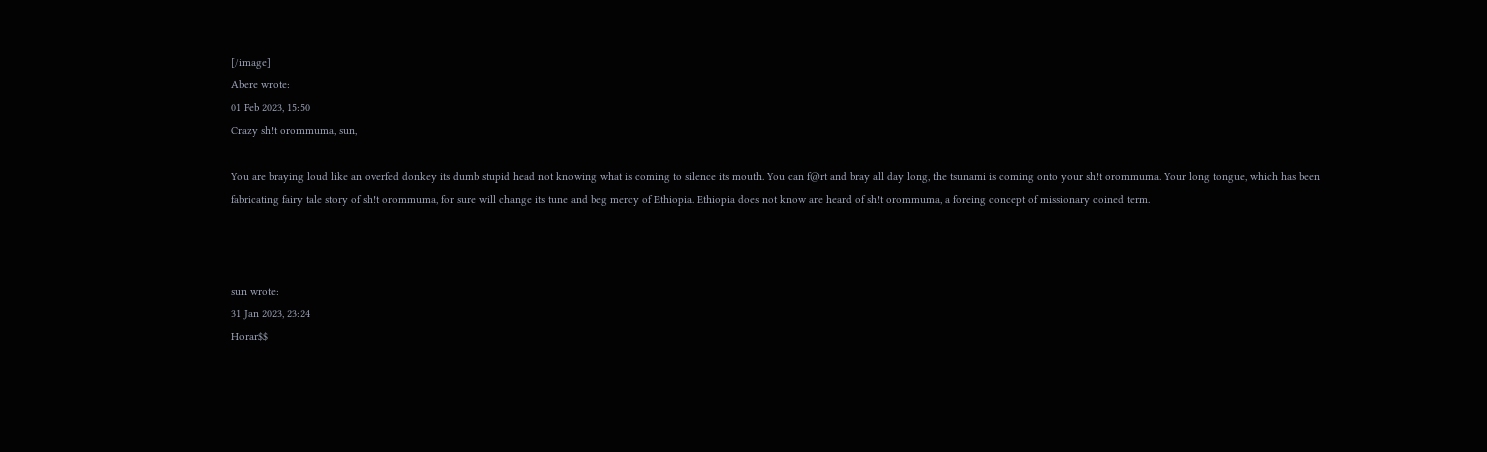[/image]
Abere wrote:
01 Feb 2023, 15:50
Crazy sh!t orommuma, sun,

You are braying loud like an overfed donkey its dumb stupid head not knowing what is coming to silence its mouth. You can f@rt and bray all day long, the tsunami is coming onto your sh!t orommuma. Your long tongue, which has been fabricating fairy tale story of sh!t orommuma, for sure will change its tune and beg mercy of Ethiopia. Ethiopia does not know are heard of sh!t orommuma, a foreing concept of missionary coined term.



sun wrote:
31 Jan 2023, 23:24
Horar$$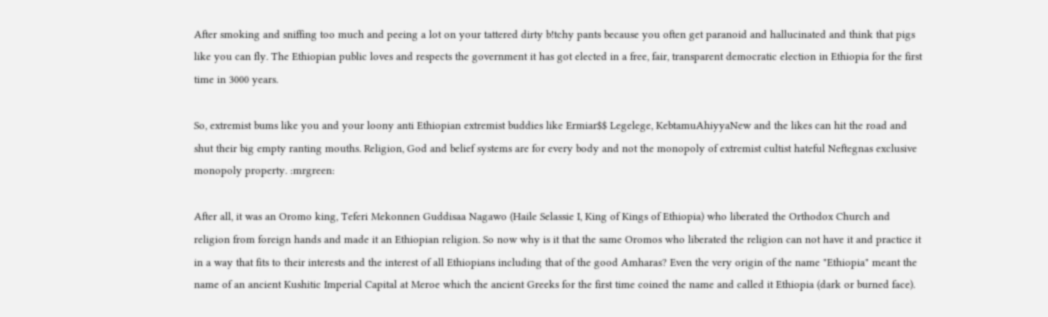After smoking and sniffing too much and peeing a lot on your tattered dirty b!tchy pants because you often get paranoid and hallucinated and think that pigs like you can fly. The Ethiopian public loves and respects the government it has got elected in a free, fair, transparent democratic election in Ethiopia for the first time in 3000 years.

So, extremist bums like you and your loony anti Ethiopian extremist buddies like Ermiar$$ Legelege, KebtamuAhiyyaNew and the likes can hit the road and shut their big empty ranting mouths. Religion, God and belief systems are for every body and not the monopoly of extremist cultist hateful Neftegnas exclusive monopoly property. :mrgreen:

After all, it was an Oromo king, Teferi Mekonnen Guddisaa Nagawo (Haile Selassie I, King of Kings of Ethiopia) who liberated the Orthodox Church and religion from foreign hands and made it an Ethiopian religion. So now why is it that the same Oromos who liberated the religion can not have it and practice it in a way that fits to their interests and the interest of all Ethiopians including that of the good Amharas? Even the very origin of the name "Ethiopia" meant the name of an ancient Kushitic Imperial Capital at Meroe which the ancient Greeks for the first time coined the name and called it Ethiopia (dark or burned face).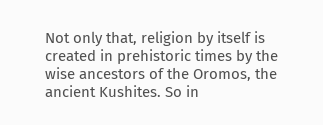Not only that, religion by itself is created in prehistoric times by the wise ancestors of the Oromos, the ancient Kushites. So in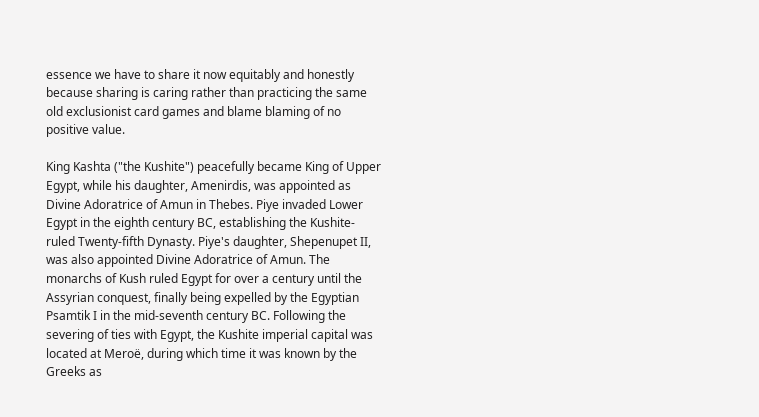essence we have to share it now equitably and honestly because sharing is caring rather than practicing the same old exclusionist card games and blame blaming of no positive value.

King Kashta ("the Kushite") peacefully became King of Upper Egypt, while his daughter, Amenirdis, was appointed as Divine Adoratrice of Amun in Thebes. Piye invaded Lower Egypt in the eighth century BC, establishing the Kushite-ruled Twenty-fifth Dynasty. Piye's daughter, Shepenupet II, was also appointed Divine Adoratrice of Amun. The monarchs of Kush ruled Egypt for over a century until the Assyrian conquest, finally being expelled by the Egyptian Psamtik I in the mid-seventh century BC. Following the severing of ties with Egypt, the Kushite imperial capital was located at Meroë, during which time it was known by the Greeks as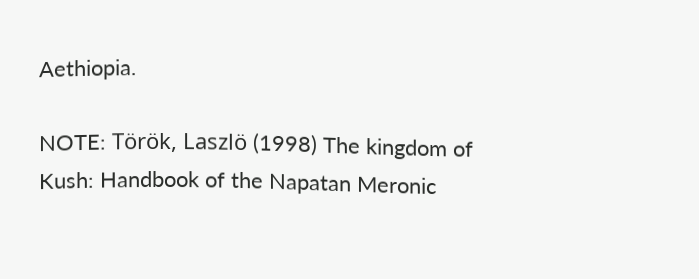Aethiopia.

NOTE: Török, Laszlö (1998) The kingdom of Kush: Handbook of the Napatan Meronic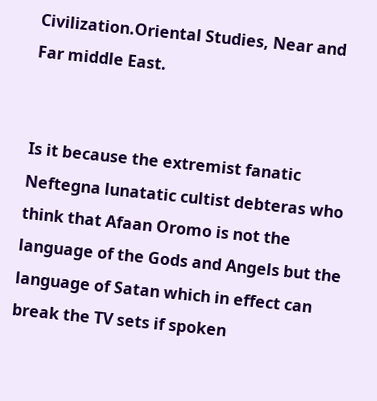Civilization.Oriental Studies, Near and Far middle East.


Is it because the extremist fanatic Neftegna lunatatic cultist debteras who think that Afaan Oromo is not the language of the Gods and Angels but the language of Satan which in effect can break the TV sets if spoken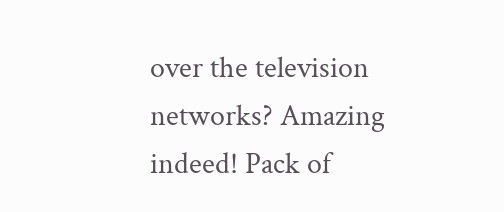over the television networks? Amazing indeed! Pack of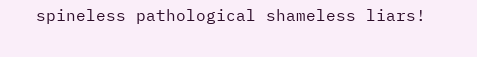spineless pathological shameless liars!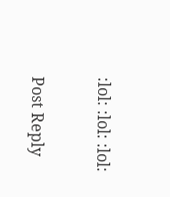:lol: :lol: :lol:


Post Reply